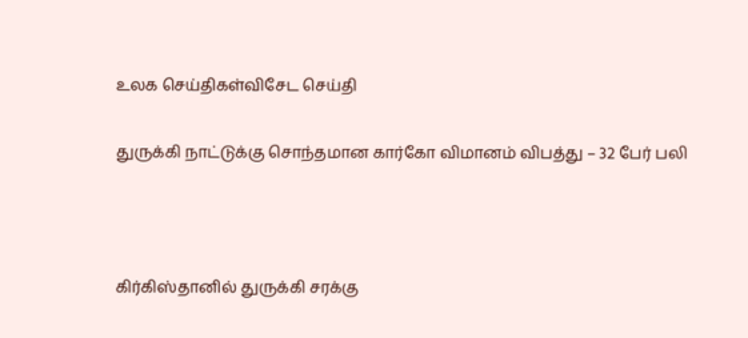உலக செய்திகள்விசேட செய்தி

துருக்கி நாட்டுக்கு சொந்தமான கார்கோ விமானம் விபத்து – 32 பேர் பலி



கிர்கிஸ்தானில் துருக்கி சரக்கு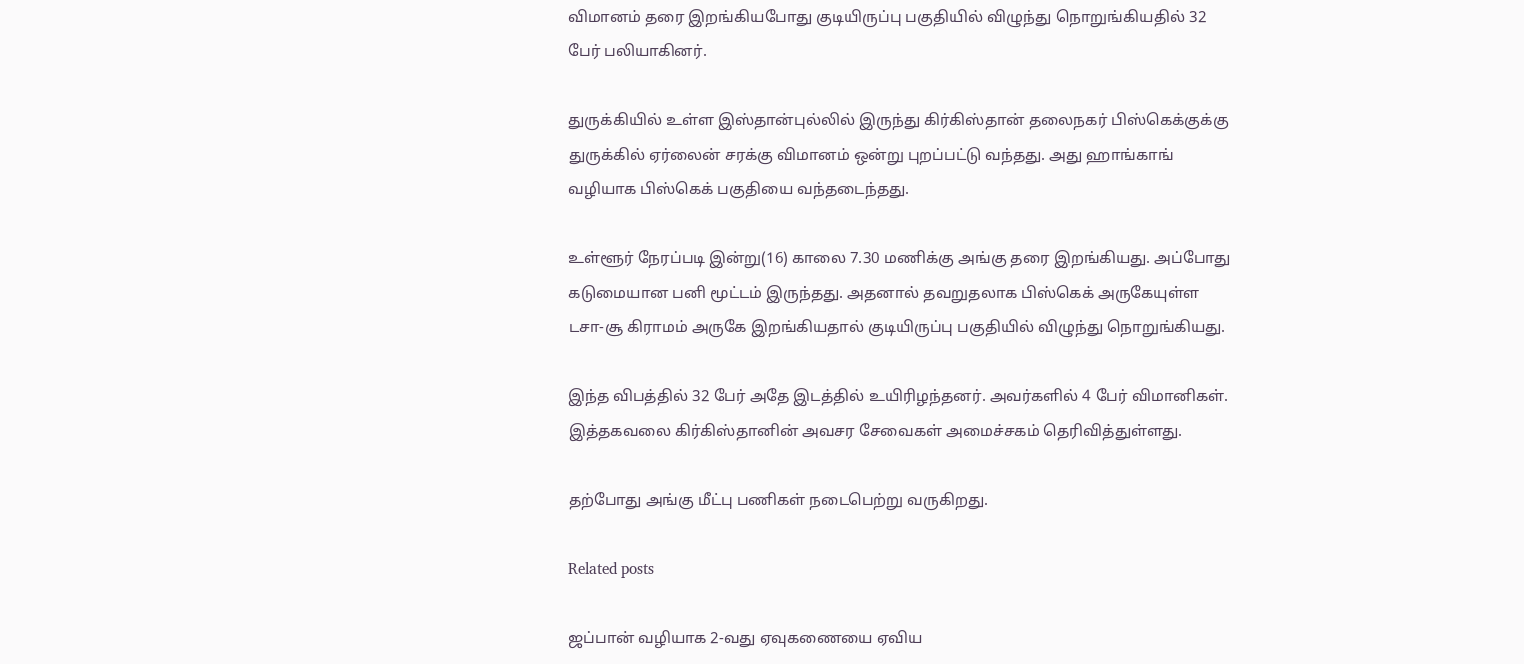விமானம் தரை இறங்கியபோது குடியிருப்பு பகுதியில் விழுந்து நொறுங்கியதில் 32 பேர் பலியாகினர்.

துருக்கியில் உள்ள இஸ்தான்புல்லில் இருந்து கிர்கிஸ்தான் தலைநகர் பிஸ்கெக்குக்கு துருக்கில் ஏர்லைன் சரக்கு விமானம் ஒன்று புறப்பட்டு வந்தது. அது ஹாங்காங் வழியாக பிஸ்கெக் பகுதியை வந்தடைந்தது.

உள்ளூர் நேரப்படி இன்று(16) காலை 7.30 மணிக்கு அங்கு தரை இறங்கியது. அப்போது கடுமையான பனி மூட்டம் இருந்தது. அதனால் தவறுதலாக பிஸ்கெக் அருகேயுள்ள டசா-சூ கிராமம் அருகே இறங்கியதால் குடியிருப்பு பகுதியில் விழுந்து நொறுங்கியது.

இந்த விபத்தில் 32 பேர் அதே இடத்தில் உயிரிழந்தனர். அவர்களில் 4 பேர் விமானிகள். இத்தகவலை கிர்கிஸ்தானின் அவசர சேவைகள் அமைச்சகம் தெரிவித்துள்ளது.

தற்போது அங்கு மீட்பு பணிகள் நடைபெற்று வருகிறது.

Related posts

ஜப்பான் வழியாக 2-வது ஏவுகணையை ஏவிய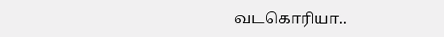வடகொரியா..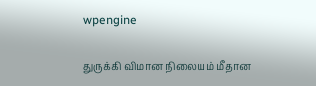wpengine

துருக்கி விமான நிலையம் மீதான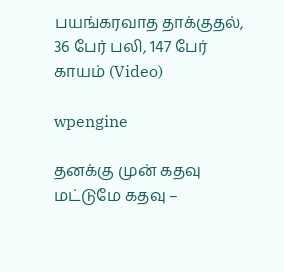பயங்கரவாத தாக்குதல், 36 பேர் பலி, 147 பேர் காயம் (Video)

wpengine

தனக்கு முன் கதவு மட்டுமே கதவு –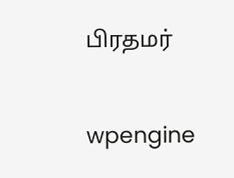பிரதமர்

wpengine